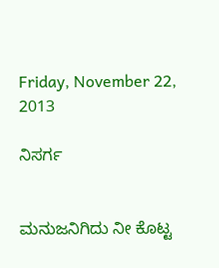Friday, November 22, 2013

ನಿಸರ್ಗ


ಮನುಜನಿಗಿದು ನೀ ಕೊಟ್ಟ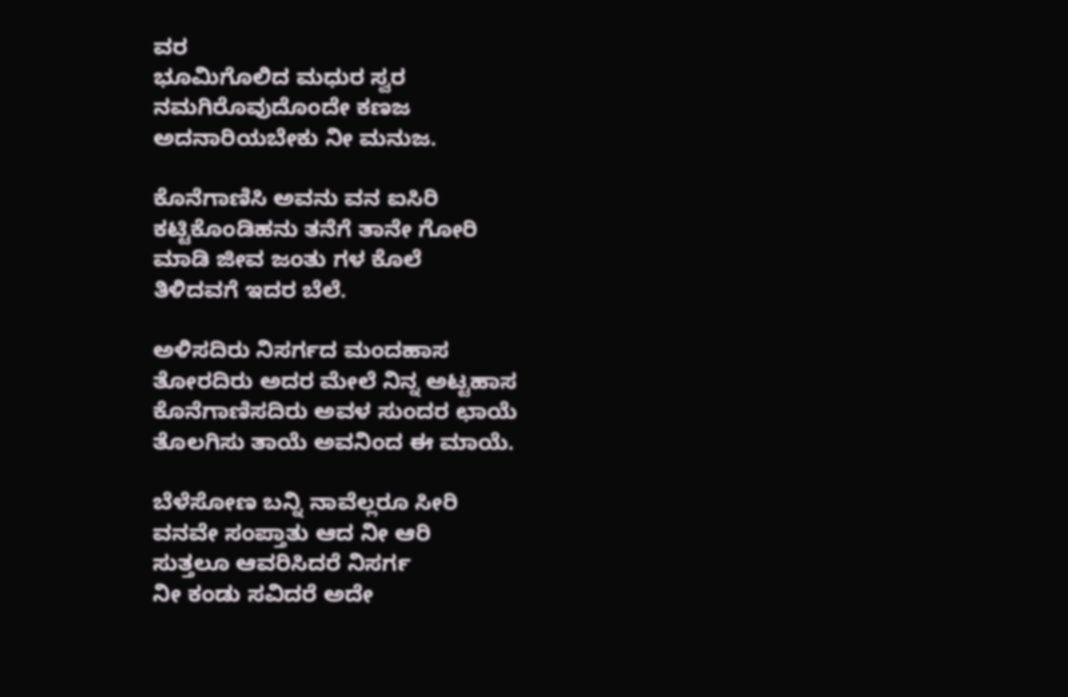ವರ
ಭೂಮಿಗೊಲಿದ ಮಧುರ ಸ್ವರ
ನಮಗಿರೊವುದೊಂದೇ ಕಣಜ
ಅದನಾರಿಯಬೇಕು ನೀ ಮನುಜ.

ಕೊನೆಗಾಣಿಸಿ ಅವನು ವನ ಐಸಿರಿ
ಕಟ್ಟಿಕೊಂಡಿಹನು ತನೆಗೆ ತಾನೇ ಗೋರಿ
ಮಾಡಿ ಜೀವ ಜಂತು ಗಳ ಕೊಲೆ
ತಿಳಿದವಗೆ ಇದರ ಬೆಲೆ.

ಅಳಿಸದಿರು ನಿಸರ್ಗದ ಮಂದಹಾಸ
ತೋರದಿರು ಅದರ ಮೇಲೆ ನಿನ್ನ ಅಟ್ಟಹಾಸ
ಕೊನೆಗಾಣಿಸದಿರು ಅವಳ ಸುಂದರ ಛಾಯೆ
ತೊಲಗಿಸು ತಾಯೆ ಅವನಿಂದ ಈ ಮಾಯೆ.

ಬೆಳೆಸೋಣ ಬನ್ನಿ ನಾವೆಲ್ಲರೂ ಸೀರಿ
ವನವೇ ಸಂಪ್ತಾತು ಆದ ನೀ ಆರಿ
ಸುತ್ತಲೂ ಆವರಿಸಿದರೆ ನಿಸರ್ಗ
ನೀ ಕಂಡು ಸವಿದರೆ ಅದೇ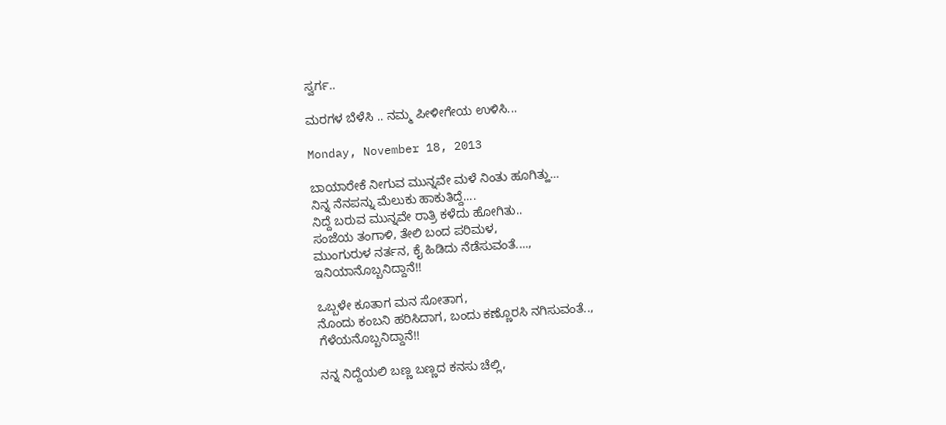ಸ್ವರ್ಗ..

ಮರಗಳ ಬೆಳೆಸಿ .. ನಮ್ಮ ಪೀಳೀಗೇಯ ಉಳಿಸಿ...

Monday, November 18, 2013

ಬಾಯಾರೇಕೆ ನೀಗುವ ಮುನ್ನವೇ ಮಳೆ ನಿಂತು ಹೂಗಿತ್ಹು...
ನಿನ್ನ ನೆನಪನ್ನು ಮೆಲುಕು ಹಾಕುತಿದ್ದೆ....
ನಿದ್ದೆ ಬರುವ ಮುನ್ನವೇ ರಾತ್ರಿ ಕಳೆದು ಹೋಗಿತು..
ಸಂಜೆಯ ತಂಗಾಳಿ, ತೇಲಿ ಬಂದ ಪರಿಮಳ,
ಮುಂಗುರುಳ ನರ್ತನ, ಕೈ ಹಿಡಿದು ನೆಡೆಸುವಂತೆ....,
ಇನಿಯಾನೊಬ್ಬನಿದ್ದಾನೆ!!

ಒಬ್ಬಳೇ ಕೂತಾಗ ಮನ ಸೋತಾಗ,
ನೊಂದು ಕಂಬನಿ ಹರಿಸಿದಾಗ, ಬಂದು ಕಣ್ಣೊರಸಿ ನಗಿಸುವಂತೆ..,
ಗೆಳೆಯನೊಬ್ಬನಿದ್ದಾನೆ!!

ನನ್ನ ನಿದ್ದೆಯಲಿ ಬಣ್ಣ ಬಣ್ಣದ ಕನಸು ಚೆಲ್ಲಿ,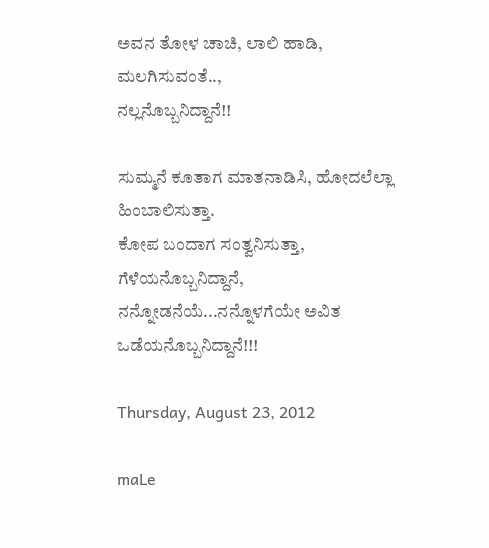ಅವನ ತೋಳ ಚಾಚಿ, ಲಾಲಿ ಹಾಡಿ, ಮಲಗಿಸುವಂತೆ..,
ನಲ್ಲನೊಬ್ಬನಿದ್ದಾನೆ!!

ಸುಮ್ಮನೆ ಕೂತಾಗ ಮಾತನಾಡಿಸಿ, ಹೋದಲೆಲ್ಲಾ ಹಿಂಬಾಲಿಸುತ್ತಾ.
ಕೋಪ ಬಂದಾಗ ಸಂತ್ವನಿಸುತ್ತಾ, ಗೆಳೆಯನೊಬ್ಬನಿದ್ದಾನೆ,
ನನ್ನೋಡನೆಯೆ...ನನ್ನೊಳಗೆಯೇ ಅವಿತ ಒಡೆಯನೊಬ್ಬನಿದ್ದಾನೆ!!!

Thursday, August 23, 2012

maLe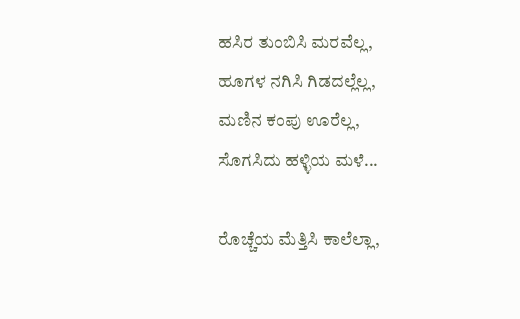ಹಸಿರ ತುಂಬಿಸಿ ಮರವೆಲ್ಲ,
ಹೂಗಳ ನಗಿಸಿ ಗಿಡದಲ್ಲೆಲ್ಲ,
ಮಣಿನ ಕಂಪು ಊರೆಲ್ಲ,
ಸೊಗಸಿದು ಹಳ್ಳಿಯ ಮಳೆ...

ರೊಚ್ಚೆಯ ಮೆತ್ತಿಸಿ ಕಾಲೆಲ್ಲಾ,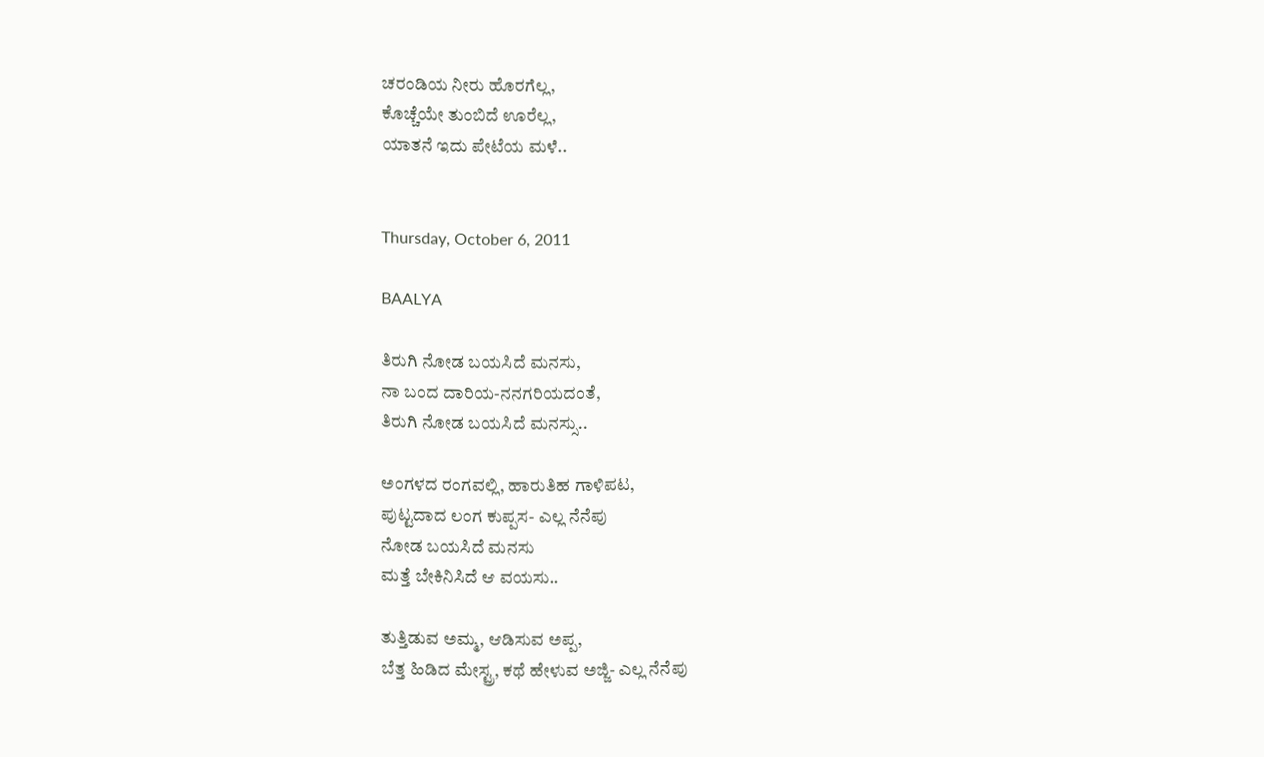ಚರಂಡಿಯ ನೀರು ಹೊರಗೆಲ್ಲ,
ಕೊಚ್ಚೆಯೇ ತುಂಬಿದೆ ಊರೆಲ್ಲ,
ಯಾತನೆ ಇದು ಪೇಟೆಯ ಮಳೆ..


Thursday, October 6, 2011

BAALYA

ತಿರುಗಿ ನೋಡ ಬಯಸಿದೆ ಮನಸು,
ನಾ ಬಂದ ದಾರಿಯ-ನನಗರಿಯದಂತೆ,
ತಿರುಗಿ ನೋಡ ಬಯಸಿದೆ ಮನಸ್ಸು..

ಅಂಗಳದ ರಂಗವಲ್ಲಿ, ಹಾರುತಿಹ ಗಾಳಿಪಟ,
ಪುಟ್ಟದಾದ ಲಂಗ ಕುಪ್ಪಸ- ಎಲ್ಲ ನೆನೆಪು
ನೋಡ ಬಯಸಿದೆ ಮನಸು
ಮತ್ತೆ ಬೇಕಿನಿಸಿದೆ ಆ ವಯಸು..

ತುತ್ತಿಡುವ ಅಮ್ಮ, ಆಡಿಸುವ ಅಪ್ಪ,
ಬೆತ್ತ ಹಿಡಿದ ಮೇಸ್ಟ್ರ, ಕಥೆ ಹೇಳುವ ಅಜ್ಜಿ- ಎಲ್ಲ ನೆನೆಪು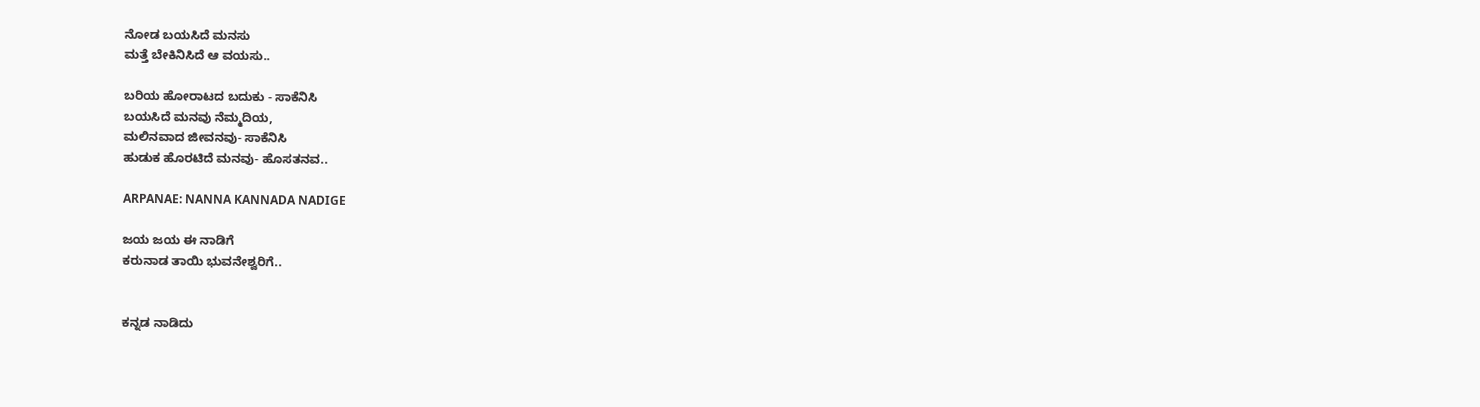ನೋಡ ಬಯಸಿದೆ ಮನಸು
ಮತ್ತೆ ಬೇಕಿನಿಸಿದೆ ಆ ವಯಸು..

ಬರಿಯ ಹೋರಾಟದ ಬದುಕು - ಸಾಕೆನಿಸಿ
ಬಯಸಿದೆ ಮನವು ನೆಮ್ಮದಿಯ,
ಮಲಿನವಾದ ಜೀವನವು- ಸಾಕೆನಿಸಿ
ಹುಡುಕ ಹೊರಟಿದೆ ಮನವು- ಹೊಸತನವ..

ARPANAE: NANNA KANNADA NADIGE

ಜಯ ಜಯ ಈ ನಾಡಿಗೆ
ಕರುನಾಡ ತಾಯಿ ಭುವನೇಶ್ವರಿಗೆ..


ಕನ್ನಡ ನಾಡಿದು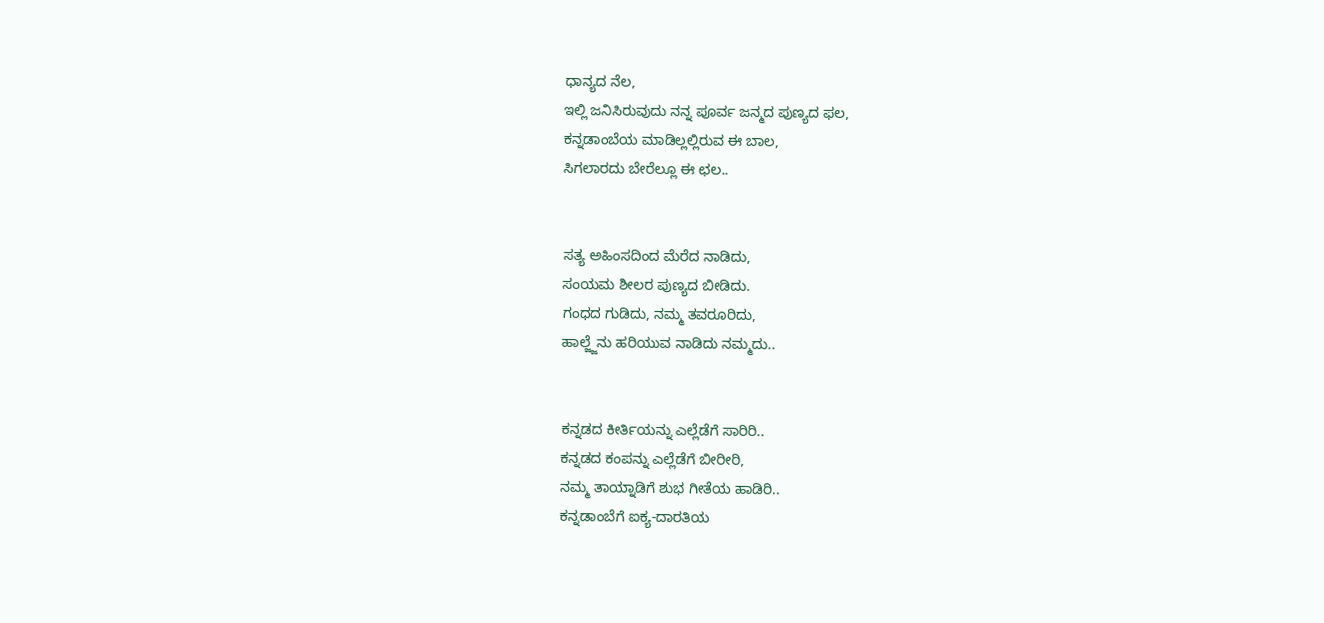ಧಾನ್ಯದ ನೆಲ,
ಇಲ್ಲಿ ಜನಿಸಿರುವುದು ನನ್ನ ಪೂರ್ವ ಜನ್ಮದ ಪುಣ್ಯದ ಫಲ,
ಕನ್ನಡಾಂಬೆಯ ಮಾಡಿಲ್ಲಲ್ಲಿರುವ ಈ ಬಾಲ,
ಸಿಗಲಾರದು ಬೇರೆಲ್ಲೂ ಈ ಛಲ..


ಸತ್ಯ ಅಹಿಂಸದಿಂದ ಮೆರೆದ ನಾಡಿದು,
ಸಂಯಮ ಶೀಲರ ಪುಣ್ಯದ ಬೀಡಿದು.
ಗಂಧದ ಗುಡಿದು, ನಮ್ಮ ತವರೂರಿದು,
ಹಾಲ್ಜ್ಜೆನು ಹರಿಯುವ ನಾಡಿದು ನಮ್ಮದು..


ಕನ್ನಡದ ಕೀರ್ತಿಯನ್ನು ಎಲ್ಲೆಡೆಗೆ ಸಾರಿರಿ..
ಕನ್ನಡದ ಕಂಪನ್ನು ಎಲ್ಲೆಡೆಗೆ ಬೀರೀರಿ,
ನಮ್ಮ ತಾಯ್ನಾಡಿಗೆ ಶುಭ ಗೀತೆಯ ಹಾಡಿರಿ..
ಕನ್ನಡಾಂಬೆಗೆ ಐಕ್ಯ-ದಾರತಿಯ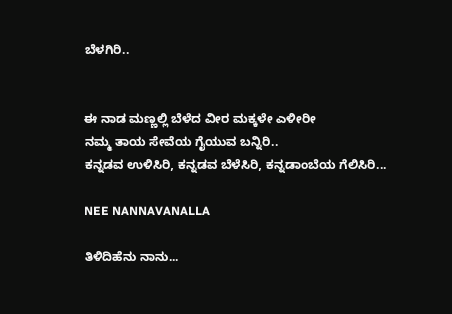ಬೆಳಗಿರಿ..


ಈ ನಾಡ ಮಣ್ಣಲ್ಲಿ ಬೆಳೆದ ವೀರ ಮಕ್ಕಳೇ ಎಳೀರೀ
ನಮ್ಮ ತಾಯ ಸೇವೆಯ ಗೈಯುವ ಬನ್ನಿರಿ..
ಕನ್ನಡವ ಉಳಿಸಿರಿ, ಕನ್ನಡವ ಬೆಳೆಸಿರಿ, ಕನ್ನಡಾಂಬೆಯ ಗೆಲಿಸಿರಿ...

NEE NANNAVANALLA

ತಿಳಿದಿಹೆನು ನಾನು...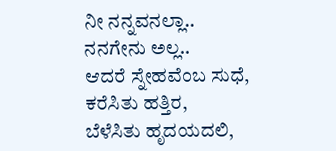ನೀ ನನ್ನವನಲ್ಲಾ..
ನನಗೇನು ಅಲ್ಲ..
ಆದರೆ ಸ್ನೇಹವೆಂಬ ಸುಧೆ,
ಕರೆಸಿತು ಹತ್ತಿರ,
ಬೆಳೆಸಿತು ಹೃದಯದಲಿ,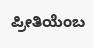ಪ್ರೀತಿಯೆಂಬ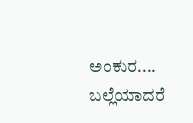ಅಂಕುರ....
ಬಲ್ಲೆಯಾದರೆ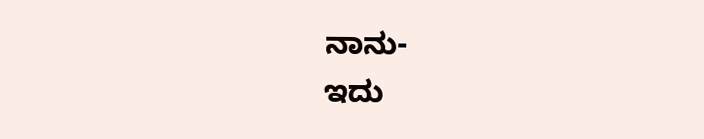ನಾನು-
ಇದು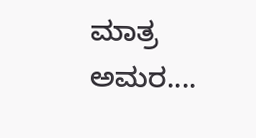ಮಾತ್ರ ಅಮರ....